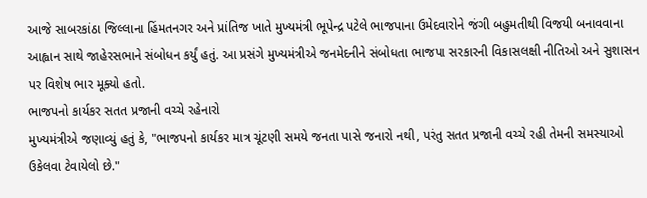આજે સાબરકાંઠા જિલ્લાના હિંમતનગર અને પ્રાંતિજ ખાતે મુખ્યમંત્રી ભૂપેન્દ્ર પટેલે ભાજપાના ઉમેદવારોને જંગી બહુમતીથી વિજયી બનાવવાના આહ્વાન સાથે જાહેરસભાને સંબોધન કર્યું હતું. આ પ્રસંગે મુખ્યમંત્રીએ જનમેદનીને સંબોધતા ભાજપા સરકારની વિકાસલક્ષી નીતિઓ અને સુશાસન પર વિશેષ ભાર મૂક્યો હતો.
ભાજપનો કાર્યકર સતત પ્રજાની વચ્ચે રહેનારો
મુખ્યમંત્રીએ જણાવ્યું હતું કે, "ભાજપનો કાર્યકર માત્ર ચૂંટણી સમયે જનતા પાસે જનારો નથી, પરંતુ સતત પ્રજાની વચ્ચે રહી તેમની સમસ્યાઓ ઉકેલવા ટેવાયેલો છે."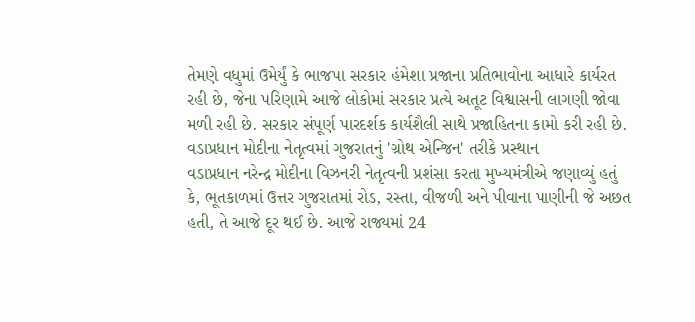તેમણે વધુમાં ઉમેર્યું કે ભાજપા સરકાર હંમેશા પ્રજાના પ્રતિભાવોના આધારે કાર્યરત રહી છે, જેના પરિણામે આજે લોકોમાં સરકાર પ્રત્યે અતૂટ વિશ્વાસની લાગણી જોવા મળી રહી છે. સરકાર સંપૂર્ણ પારદર્શક કાર્યશૈલી સાથે પ્રજાહિતના કામો કરી રહી છે.
વડાપ્રધાન મોદીના નેતૃત્વમાં ગુજરાતનું 'ગ્રોથ એન્જિન' તરીકે પ્રસ્થાન
વડાપ્રધાન નરેન્દ્ર મોદીના વિઝનરી નેતૃત્વની પ્રશંસા કરતા મુખ્યમંત્રીએ જણાવ્યું હતું કે, ભૂતકાળમાં ઉત્તર ગુજરાતમાં રોડ, રસ્તા, વીજળી અને પીવાના પાણીની જે અછત હતી, તે આજે દૂર થઈ છે. આજે રાજ્યમાં 24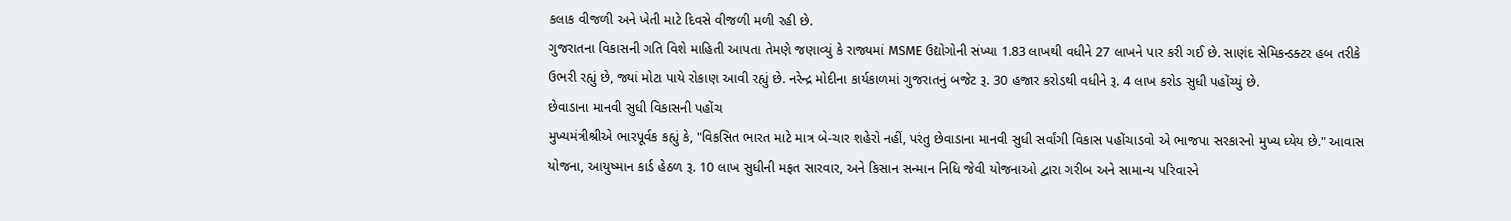કલાક વીજળી અને ખેતી માટે દિવસે વીજળી મળી રહી છે.
ગુજરાતના વિકાસની ગતિ વિશે માહિતી આપતા તેમણે જણાવ્યું કે રાજ્યમાં MSME ઉદ્યોગોની સંખ્યા 1.83 લાખથી વધીને 27 લાખને પાર કરી ગઈ છે. સાણંદ સેમિકન્ડક્ટર હબ તરીકે ઉભરી રહ્યું છે, જ્યાં મોટા પાયે રોકાણ આવી રહ્યું છે. નરેન્દ્ર મોદીના કાર્યકાળમાં ગુજરાતનું બજેટ રૂ. 30 હજાર કરોડથી વધીને રૂ. 4 લાખ કરોડ સુધી પહોંચ્યું છે.
છેવાડાના માનવી સુધી વિકાસની પહોંચ
મુખ્યમંત્રીશ્રીએ ભારપૂર્વક કહ્યું કે, "વિકસિત ભારત માટે માત્ર બે-ચાર શહેરો નહીં, પરંતુ છેવાડાના માનવી સુધી સર્વાંગી વિકાસ પહોંચાડવો એ ભાજપા સરકારનો મુખ્ય ધ્યેય છે." આવાસ યોજના, આયુષ્માન કાર્ડ હેઠળ રૂ. 10 લાખ સુધીની મફત સારવાર, અને કિસાન સન્માન નિધિ જેવી યોજનાઓ દ્વારા ગરીબ અને સામાન્ય પરિવારને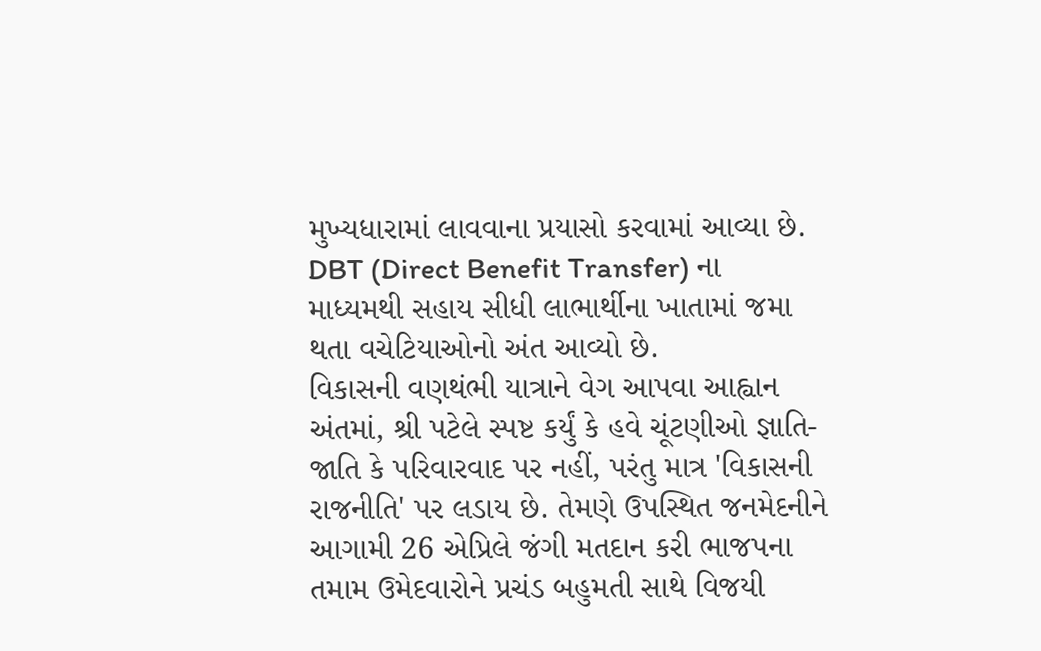મુખ્યધારામાં લાવવાના પ્રયાસો કરવામાં આવ્યા છે. DBT (Direct Benefit Transfer) ના માધ્યમથી સહાય સીધી લાભાર્થીના ખાતામાં જમા થતા વચેટિયાઓનો અંત આવ્યો છે.
વિકાસની વણથંભી યાત્રાને વેગ આપવા આહ્વાન
અંતમાં, શ્રી પટેલે સ્પષ્ટ કર્યું કે હવે ચૂંટણીઓ જ્ઞાતિ-જાતિ કે પરિવારવાદ પર નહીં, પરંતુ માત્ર 'વિકાસની રાજનીતિ' પર લડાય છે. તેમણે ઉપસ્થિત જનમેદનીને આગામી 26 એપ્રિલે જંગી મતદાન કરી ભાજપના તમામ ઉમેદવારોને પ્રચંડ બહુમતી સાથે વિજયી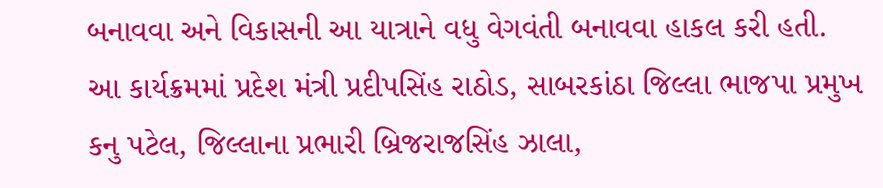બનાવવા અને વિકાસની આ યાત્રાને વધુ વેગવંતી બનાવવા હાકલ કરી હતી.
આ કાર્યક્રમમાં પ્રદેશ મંત્રી પ્રદીપસિંહ રાઠોડ, સાબરકાંઠા જિલ્લા ભાજપા પ્રમુખ કનુ પટેલ, જિલ્લાના પ્રભારી બ્રિજરાજસિંહ ઝાલા,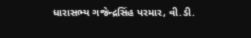ધારાસભ્ય ગજેન્દ્રસિંહ પરમાર, વી.ડી.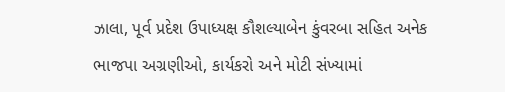ઝાલા, પૂર્વ પ્રદેશ ઉપાધ્યક્ષ કૌશલ્યાબેન કુંવરબા સહિત અનેક ભાજપા અગ્રણીઓ, કાર્યકરો અને મોટી સંખ્યામાં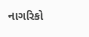નાગરિકો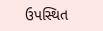ઉપસ્થિત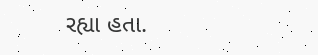રહ્યા હતા.